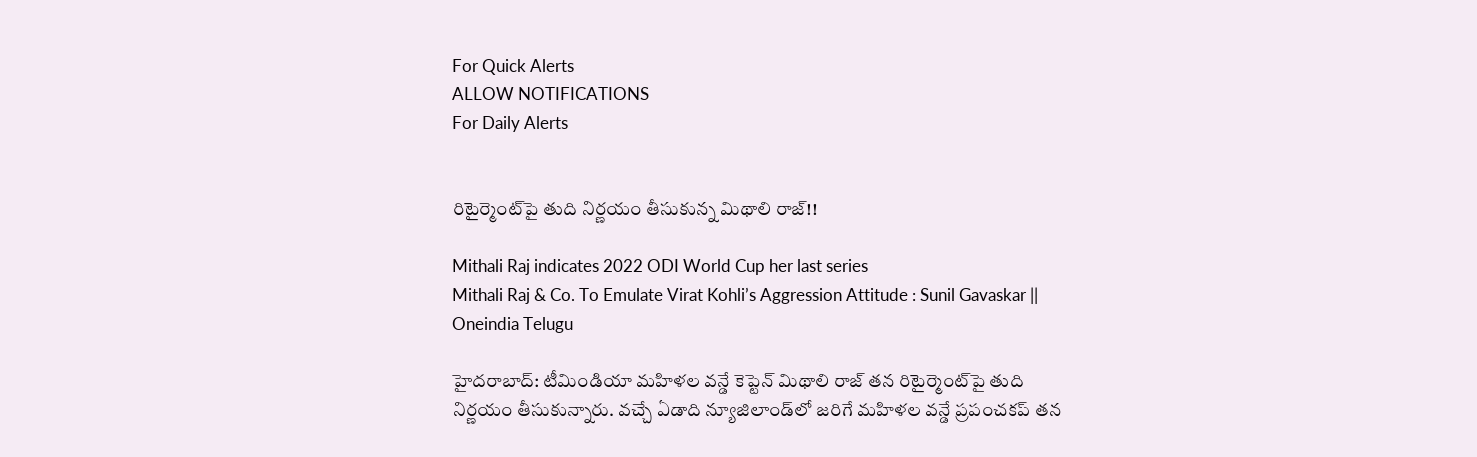For Quick Alerts
ALLOW NOTIFICATIONS
For Daily Alerts


రిటైర్మెంట్‌పై తుది నిర్ణయం తీసుకున్న మిథాలి రాజ్‌!!

Mithali Raj indicates 2022 ODI World Cup her last series
Mithali Raj & Co. To Emulate Virat Kohli’s Aggression Attitude : Sunil Gavaskar || Oneindia Telugu

హైదరాబాద్: టీమిండియా మహిళల వన్డే కెప్టెన్‌ మిథాలి రాజ్‌ తన రిటైర్మెంట్‌పై తుది నిర్ణయం తీసుకున్నారు. వచ్చే ఏడాది న్యూజిలాండ్‌లో జరిగే మహిళల వన్డే ప్రపంచకప్‌ తన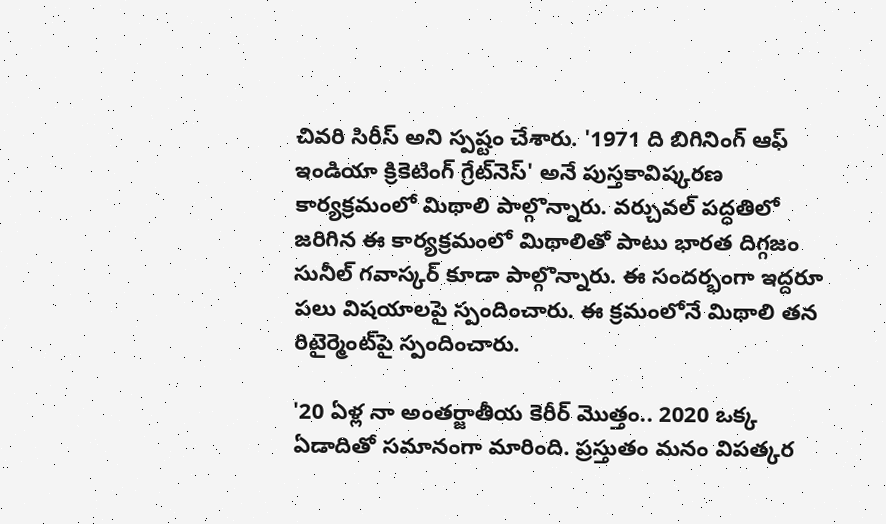చివరి సిరీస్‌ అని స్పష్టం చేశారు. '1971 ది బిగినింగ్‌ ఆఫ్‌ ఇండియా క్రికెటింగ్‌ గ్రేట్‌నెస్‌' అనే పుస్తకావిష్కరణ కార్యక్రమంలో మిథాలి పాల్గొన్నారు. వర్చువల్‌ పద్ధతిలో జరిగిన ఈ కార్యక్రమంలో మిథాలితో పాటు భారత దిగ్గజం సునీల్ గవాస్కర్ కూడా పాల్గొన్నారు. ఈ సందర్భంగా ఇద్దరూ పలు విషయాలపై స్పందించారు. ఈ క్రమంలోనే మిథాలి తన రిటైర్మెంట్‌పై స్పందించారు.

'20 ఏళ్ల నా అంతర్జాతీయ కెరీర్‌ మొత్తం.. 2020 ఒక్క ఏడాదితో సమానంగా మారింది. ప్రస్తుతం మనం విపత్కర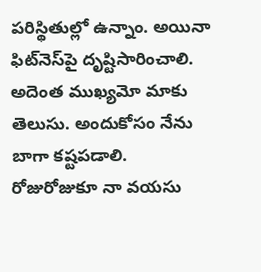పరిస్థితుల్లో ఉన్నాం. అయినా ఫిట్‌నెస్‌పై దృష్టిసారించాలి. అదెంత ముఖ్యమో మాకు తెలుసు. అందుకోసం నేను బాగా కష్టపడాలి. రోజురోజుకూ నా వయసు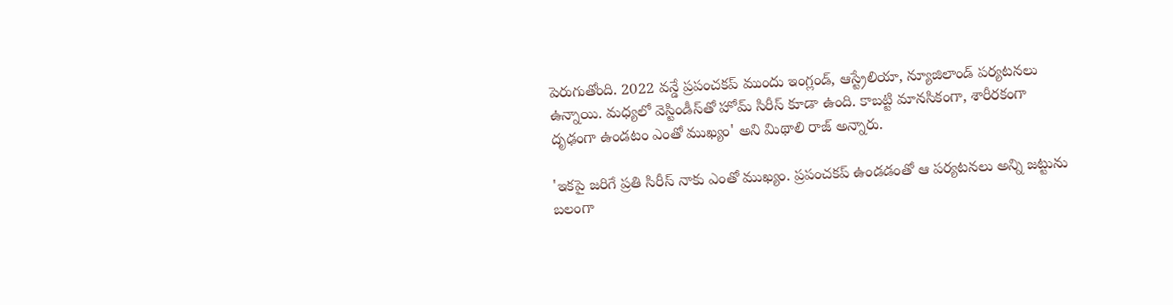పెరుగుతోంది. 2022 వన్డే ప్రపంచకప్‌ ముందు ఇంగ్లండ్, ఆస్ట్రేలియా, న్యూజిలాండ్‌ పర్యటనలు ఉన్నాయి. మధ్యలో వెస్టిండీస్‌తో హోమ్‌ సిరీస్‌ కూడా ఉంది. కాబట్టి మానసికంగా, శారీరకంగా దృఢంగా ఉండటం ఎంతో ముఖ్యం' అని మిథాలి రాజ్‌ అన్నారు.

'ఇకపై జరిగే ప్రతి సిరీస్‌ నాకు ఎంతో ముఖ్యం. ప్రపంచకప్‌ ఉండడంతో ఆ పర్యటనలు అన్ని జట్టును బలంగా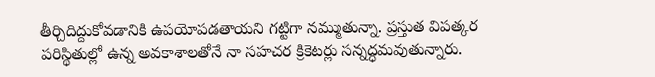తీర్చిదిద్దుకోవడానికి ఉపయోపడతాయని గట్టిగా నమ్ముతున్నా. ప్రస్తుత విపత్కర పరిస్థితుల్లో ఉన్న అవకాశాలతోనే నా సహచర క్రికెటర్లు సన్నద్ధమవుతున్నారు.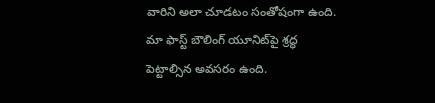వారిని అలా చూడటం సంతోషంగా ఉంది. మా ఫాస్ట్‌ బౌలింగ్‌ యూనిట్‌పై శ్రద్ధ పెట్టాల్సిన అవసరం ఉంది.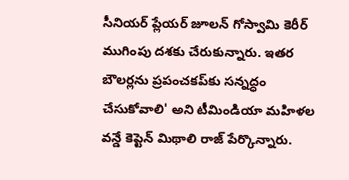సీనియర్‌ ప్లేయర్‌ జూలన్‌ గోస్వామి కెరీర్‌ ముగింపు దశకు చేరుకున్నారు. ఇతర బౌలర్లను ప్రపంచకప్‌కు సన్నద్ధం చేసుకోవాలి' అని టీమిండియా మహిళల వన్డే కెప్టెన్‌ మిథాలి రాజ్‌ పేర్కొన్నారు.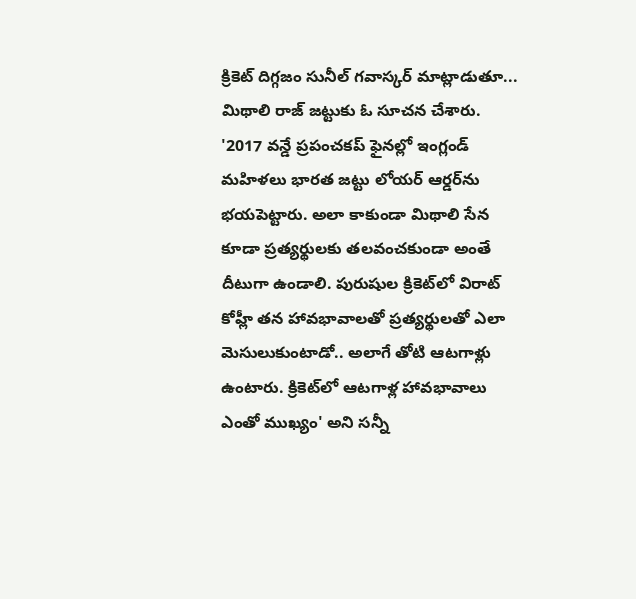క్రికెట్‌ దిగ్గజం సునీల్‌ గవాస్కర్ మాట్లాడుతూ... మిథాలి రాజ్ జట్టుకు ఓ సూచన చేశారు. '2017 వన్డే ప్రపంచకప్‌ ఫైనల్లో ఇంగ్లండ్ మహిళలు భారత జట్టు లోయర్‌ ఆర్డర్‌ను భయపెట్టారు. అలా కాకుండా మిథాలి సేన కూడా ప్రత్యర్థులకు తలవంచకుండా అంతే దీటుగా ఉండాలి. పురుషుల క్రికెట్‌లో విరాట్‌ కోహ్లీ తన హావభావాలతో ప్రత్యర్థులతో ఎలా మెసులుకుంటాడో.. అలాగే తోటి ఆటగాళ్లు ఉంటారు. క్రికెట్‌లో ఆటగాళ్ల హావభావాలు ఎంతో ముఖ్యం' అని సన్నీ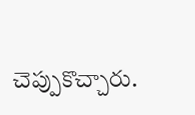చెప్పుకొచ్చారు.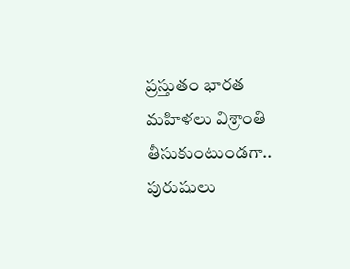ప్రస్తుతం భారత మహిళలు విశ్రాంతి తీసుకుంటుండగా.. పురుషులు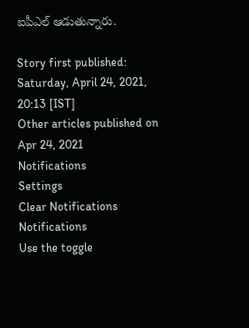ఐపీఎల్ ఆడుతున్నారు.

Story first published: Saturday, April 24, 2021, 20:13 [IST]
Other articles published on Apr 24, 2021
Notifications
Settings
Clear Notifications
Notifications
Use the toggle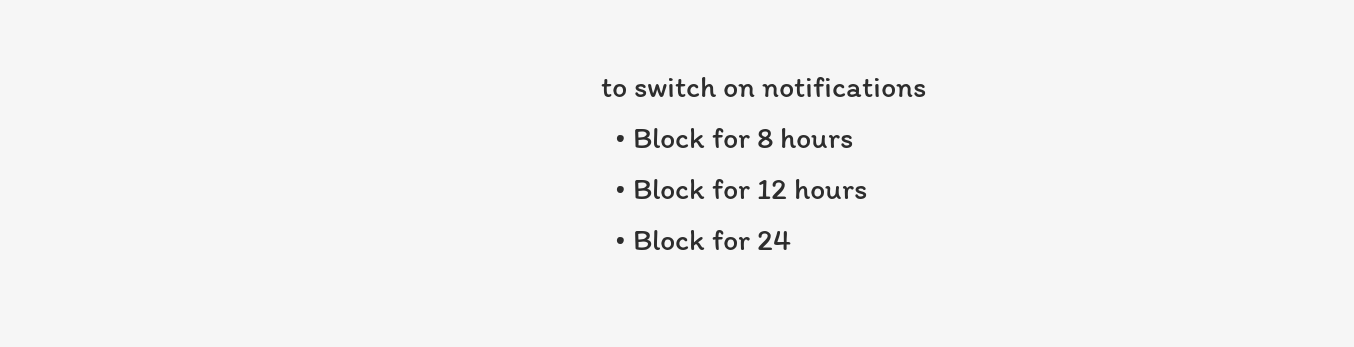to switch on notifications
  • Block for 8 hours
  • Block for 12 hours
  • Block for 24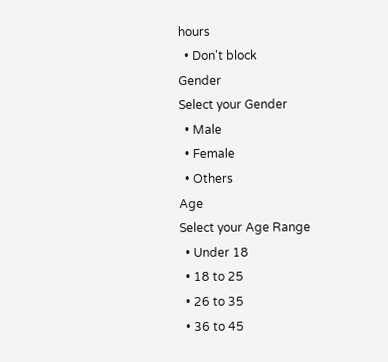hours
  • Don't block
Gender
Select your Gender
  • Male
  • Female
  • Others
Age
Select your Age Range
  • Under 18
  • 18 to 25
  • 26 to 35
  • 36 to 45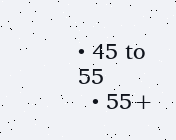• 45 to 55
  • 55+